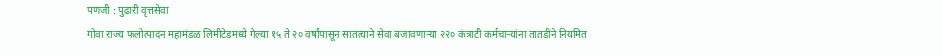पणजी : पुढारी वृत्तसेवा
गोवा राज्य फलोत्पादन महामंडळ लिमीटेडमध्ये गेल्या १५ ते २० वर्षांपासून सातत्याने सेवा बजावणाऱ्या २२० कंत्राटी कर्मचाऱ्यांना तातडीने नियमित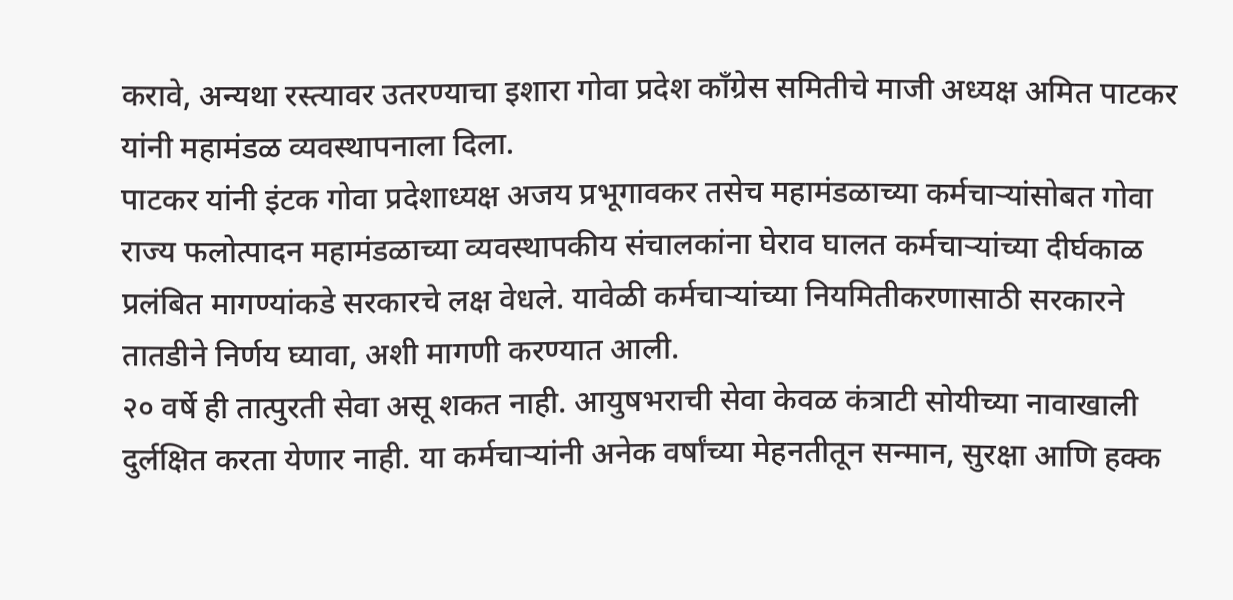करावे, अन्यथा रस्त्यावर उतरण्याचा इशारा गोवा प्रदेश काँग्रेस समितीचे माजी अध्यक्ष अमित पाटकर यांनी महामंडळ व्यवस्थापनाला दिला.
पाटकर यांनी इंटक गोवा प्रदेशाध्यक्ष अजय प्रभूगावकर तसेच महामंडळाच्या कर्मचाऱ्यांसोबत गोवा राज्य फलोत्पादन महामंडळाच्या व्यवस्थापकीय संचालकांना घेराव घालत कर्मचाऱ्यांच्या दीर्घकाळ प्रलंबित मागण्यांकडे सरकारचे लक्ष वेधले. यावेळी कर्मचाऱ्यांच्या नियमितीकरणासाठी सरकारने तातडीने निर्णय घ्यावा, अशी मागणी करण्यात आली.
२० वर्षे ही तात्पुरती सेवा असू शकत नाही. आयुषभराची सेवा केवळ कंत्राटी सोयीच्या नावाखाली दुर्लक्षित करता येणार नाही. या कर्मचाऱ्यांनी अनेक वर्षांच्या मेहनतीतून सन्मान, सुरक्षा आणि हक्क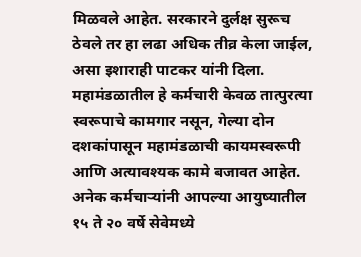मिळवले आहेत. सरकारने दुर्लक्ष सुरूच ठेवले तर हा लढा अधिक तीव्र केला जाईल, असा इशाराही पाटकर यांनी दिला.
महामंडळातील हे कर्मचारी केवळ तात्पुरत्या स्वरूपाचे कामगार नसून, गेल्या दोन दशकांपासून महामंडळाची कायमस्वरूपी आणि अत्यावश्यक कामे बजावत आहेत. अनेक कर्मचाऱ्यांनी आपल्या आयुष्यातील १५ ते २० वर्षे सेवेमध्ये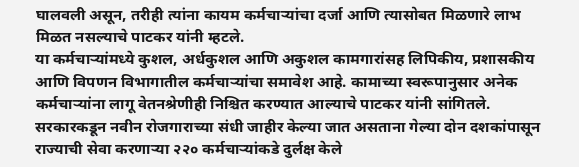घालवली असून, तरीही त्यांना कायम कर्मचाऱ्यांचा दर्जा आणि त्यासोबत मिळणारे लाभ मिळत नसल्याचे पाटकर यांनी म्हटले.
या कर्मचाऱ्यांमध्ये कुशल, अर्धकुशल आणि अकुशल कामगारांसह लिपिकीय, प्रशासकीय आणि विपणन विभागातील कर्मचाऱ्यांचा समावेश आहे. कामाच्या स्वरूपानुसार अनेक कर्मचाऱ्यांना लागू वेतनश्रेणीही निश्चित करण्यात आल्याचे पाटकर यांनी सांगितले.
सरकारकडून नवीन रोजगाराच्या संधी जाहीर केल्या जात असताना गेल्या दोन दशकांपासून राज्याची सेवा करणाऱ्या २२० कर्मचाऱ्यांकडे दुर्लक्ष केले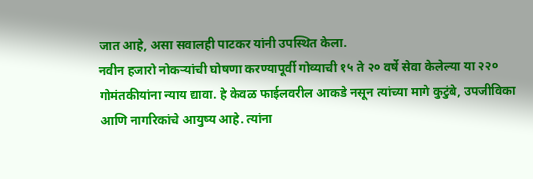जात आहे, असा सवालही पाटकर यांनी उपस्थित केला.
नवीन हजारो नोकऱ्यांची घोषणा करण्यापूर्वी गोव्याची १५ ते २० वर्षे सेवा केलेल्या या २२० गोमंतकीयांना न्याय द्यावा. हे केवळ फाईलवरील आकडे नसून त्यांच्या मागे कुटुंबे, उपजीविका आणि नागरिकांचे आयुष्य आहे. त्यांना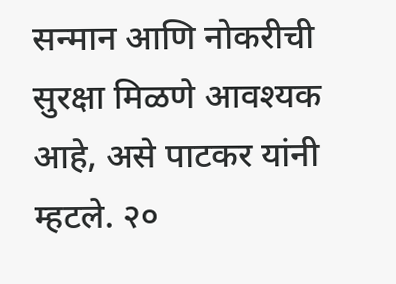सन्मान आणि नोकरीची सुरक्षा मिळणे आवश्यक आहे, असे पाटकर यांनी म्हटले. २०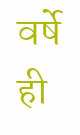वर्षे ही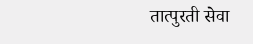तात्पुरती सेवा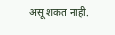असू शकत नाही.